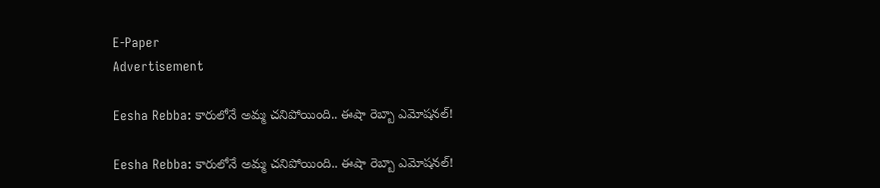E-Paper
Advertisement

Eesha Rebba: కారులోనే అమ్మ చనిపోయింది.. ఈషా రెబ్బా ఎమోషనల్!

Eesha Rebba: కారులోనే అమ్మ చనిపోయింది.. ఈషా రెబ్బా ఎమోషనల్!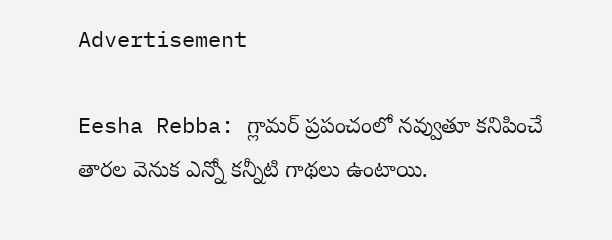Advertisement

Eesha Rebba: గ్లామర్ ప్రపంచంలో నవ్వుతూ కనిపించే తారల వెనుక ఎన్నో కన్నీటి గాథలు ఉంటాయి.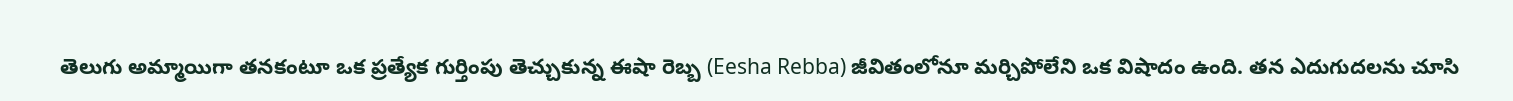తెలుగు అమ్మాయిగా తనకంటూ ఒక ప్రత్యేక గుర్తింపు తెచ్చుకున్న ఈషా రెబ్బ (Eesha Rebba) జీవితంలోనూ మర్చిపోలేని ఒక విషాదం ఉంది. తన ఎదుగుదలను చూసి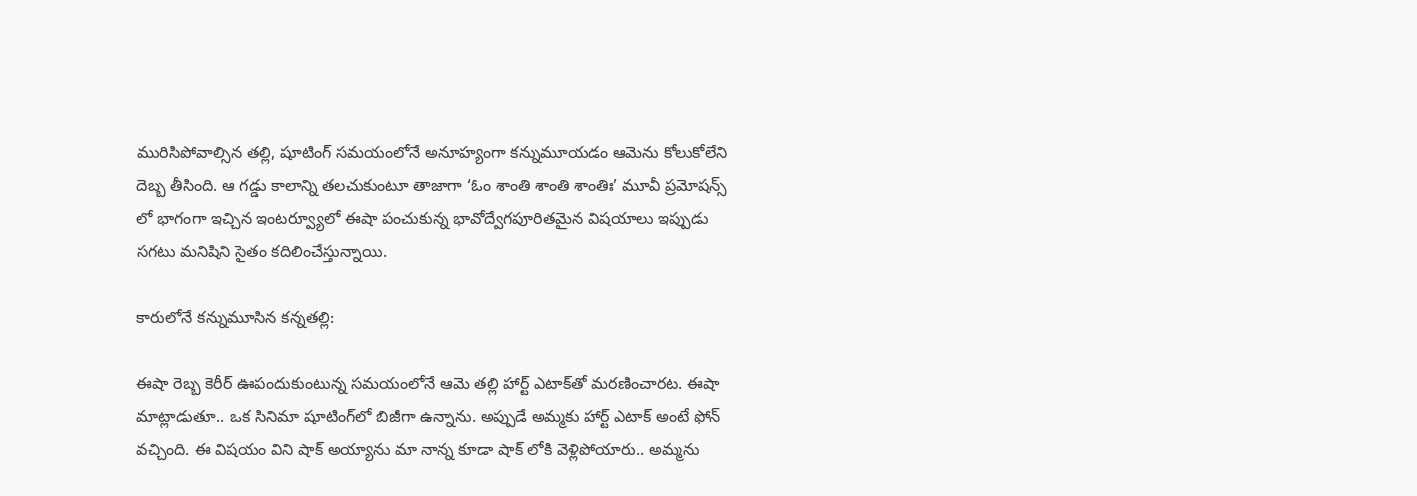మురిసిపోవాల్సిన తల్లి, షూటింగ్ సమయంలోనే అనూహ్యంగా కన్నుమూయడం ఆమెను కోలుకోలేని దెబ్బ తీసింది. ఆ గడ్డు కాలాన్ని తలచుకుంటూ తాజాగా ‘ఓం శాంతి శాంతి శాంతిః’ మూవీ ప్రమోషన్స్ లో భాగంగా ఇచ్చిన ఇంటర్వ్యూలో ఈషా పంచుకున్న భావోద్వేగపూరితమైన విషయాలు ఇప్పుడు సగటు మనిషిని సైతం కదిలించేస్తున్నాయి.

కారులోనే కన్నుమూసిన కన్నతల్లి:

ఈషా రెబ్బ కెరీర్ ఊపందుకుంటున్న సమయంలోనే ఆమె తల్లి హార్ట్ ఎటాక్‌తో మరణించారట. ఈషా మాట్లాడుతూ.. ఒక సినిమా షూటింగ్‌లో బిజీగా ఉన్నాను. అప్పుడే అమ్మకు హార్ట్ ఎటాక్ అంటే ఫోన్ వచ్చింది. ఈ విషయం విని షాక్ అయ్యాను మా నాన్న కూడా షాక్ లోకి వెళ్లిపోయారు.. అమ్మను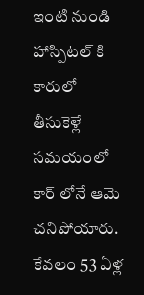ఇంటి నుండి హాస్పిటల్ కి కారులో తీసుకెళ్లే సమయంలో కార్ లోనే ఆమె చనిపోయారు. కేవలం 53 ఏళ్ల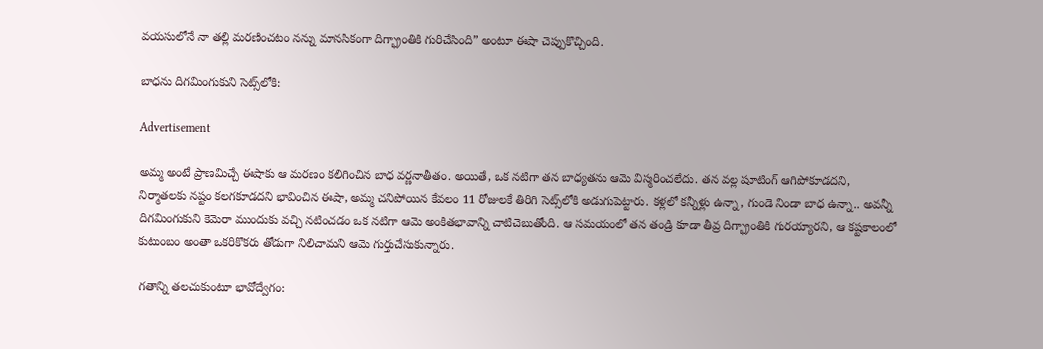వయసులోనే నా తల్లి మరణించటం నన్ను మానసికంగా దిగ్భ్రాంతికి గురిచేసింది” అంటూ ఈషా చెప్పుకొచ్చింది.

బాధను దిగమింగుకుని సెట్స్‌లోకి:

Advertisement

అమ్మ అంటే ప్రాణమిచ్చే ఈషాకు ఆ మరణం కలిగించిన బాధ వర్ణనాతీతం. అయితే, ఒక నటిగా తన బాధ్యతను ఆమె విస్మరించలేదు. తన వల్ల షూటింగ్ ఆగిపోకూడదని, నిర్మాతలకు నష్టం కలగకూడదని భావించిన ఈషా, అమ్మ చనిపోయిన కేవలం 11 రోజులకే తిరిగి సెట్స్‌లోకి అడుగుపెట్టారు. కళ్లలో కన్నీళ్లు ఉన్నా, గుండె నిండా బాధ ఉన్నా.. అవన్నీ దిగమింగుకుని కెమెరా ముందుకు వచ్చి నటించడం ఒక నటిగా ఆమె అంకితభావాన్ని చాటిచెబుతోంది. ఆ సమయంలో తన తండ్రి కూడా తీవ్ర దిగ్భ్రాంతికి గురయ్యారని, ఆ కష్టకాలంలో కుటుంబం అంతా ఒకరికొకరు తోడుగా నిలిచామని ఆమె గుర్తుచేసుకున్నారు.

గతాన్ని తలచుకుంటూ భావోద్వేగం: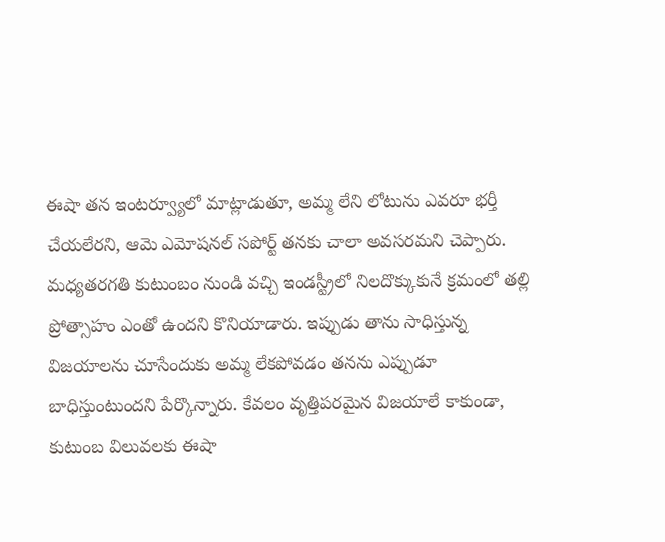ఈషా తన ఇంటర్వ్యూలో మాట్లాడుతూ, అమ్మ లేని లోటును ఎవరూ భర్తీ చేయలేరని, ఆమె ఎమోషనల్ సపోర్ట్ తనకు చాలా అవసరమని చెప్పారు. మధ్యతరగతి కుటుంబం నుండి వచ్చి ఇండస్ట్రీలో నిలదొక్కుకునే క్రమంలో తల్లి ప్రోత్సాహం ఎంతో ఉందని కొనియాడారు. ఇప్పుడు తాను సాధిస్తున్న విజయాలను చూసేందుకు అమ్మ లేకపోవడం తనను ఎప్పుడూ బాధిస్తుంటుందని పేర్కొన్నారు. కేవలం వృత్తిపరమైన విజయాలే కాకుండా, కుటుంబ విలువలకు ఈషా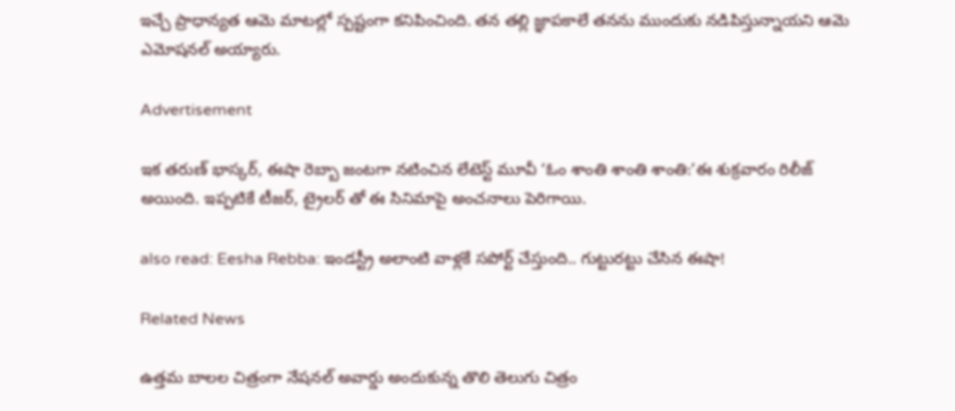ఇచ్చే ప్రాధాన్యత ఆమె మాటల్లో స్పష్టంగా కనిపించింది. తన తల్లి జ్ఞాపకాలే తనను ముందుకు నడిపిస్తున్నాయని ఆమె ఎమోషనల్ అయ్యారు.

Advertisement

ఇక తరుణ్ భాస్కర్, ఈషా రెబ్బా జంటగా నటించిన లేటెస్ట్ మూవీ ‘ఓం శాంతి శాంతి శాంతి:’ఈ శుక్రవారం రిలీజ్ అయింది. ఇప్పటికే టీజర్, ట్రైలర్ తో ఈ సినిమాపై అంచనాలు పెరిగాయి.

also read: Eesha Rebba: ఇండస్ట్రీ అలాంటి వాళ్లకే సపోర్ట్ చేస్తుంది.. గుట్టురట్టు చేసిన ఈషా!

Related News

ఉత్తమ బాలల చిత్రంగా నేషనల్ అవార్డు అందుకున్న తొలి తెలుగు చిత్రం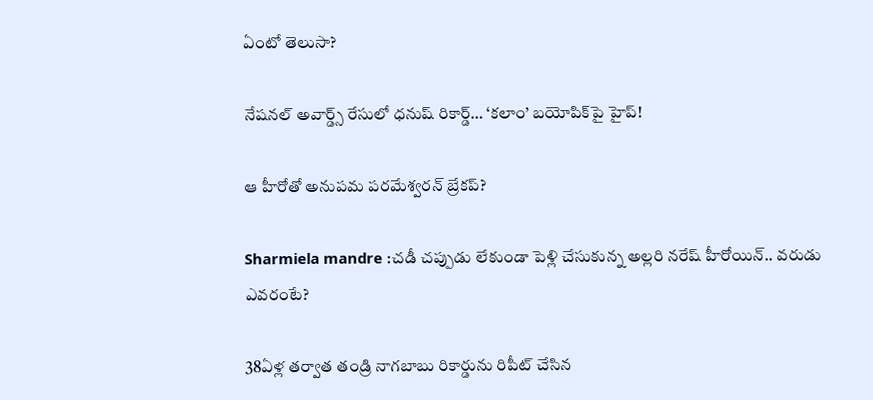ఏంటో తెలుసా?

నేషనల్ అవార్డ్స్ రేసులో ధనుష్ రికార్డ్… ‘కలాం’ బయోపిక్‌పై హైప్!

ఆ హీరోతో అనుపమ పరమేశ్వరన్ బ్రేకప్?

Sharmiela mandre :చడీ చప్పుడు లేకుండా పెళ్లి చేసుకున్న అల్లరి నరేష్ హీరోయిన్.. వరుడు ఎవరంటే?

38ఏళ్ల తర్వాత తండ్రి నాగబాబు రికార్డును రిపీట్ చేసిన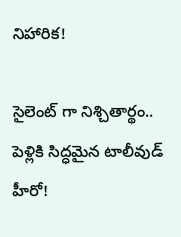నిహారిక!

సైలెంట్ గా నిశ్చితార్థం.. పెళ్లికి సిద్ధమైన టాలీవుడ్ హీరో!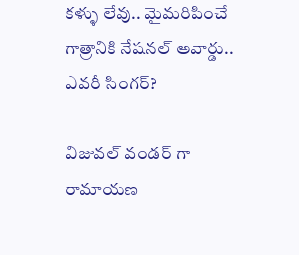కళ్ళు లేవు.. మైమరిపించే గాత్రానికి నేషనల్ అవార్డు.. ఎవరీ సింగర్?

విజువల్ వండర్ గా రామాయణ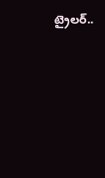ట్రైలర్..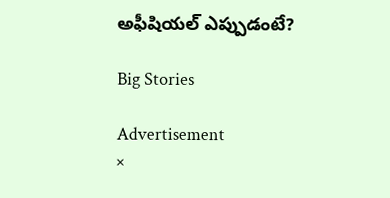అఫీషియల్ ఎప్పుడంటే?

Big Stories

Advertisement
×